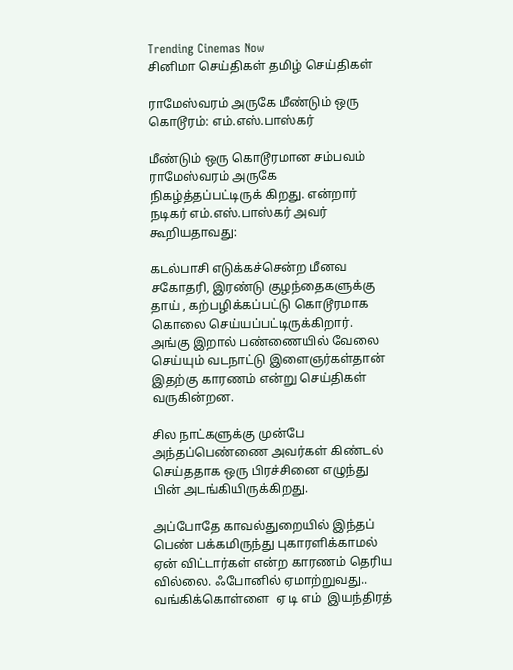Trending Cinemas Now
சினிமா செய்திகள் தமிழ் செய்திகள்

ராமேஸ்வரம் அருகே மீண்டும் ஒரு கொடூரம்: எம்.எஸ்.பாஸ்கர்

மீண்டும் ஒரு கொடூரமான சம்பவம் ராமேஸ்வரம் அருகே நிகழ்த்தப்பட்டிருக் கிறது. என்றார் நடிகர் எம்.எஸ்.பாஸ்கர் அவர் கூறியதாவது:

கடல்பாசி எடுக்கச்சென்ற மீனவ சகோதரி, இரண்டு குழந்தைகளுக்கு தாய் , கற்பழிக்கப்பட்டு கொடூரமாக கொலை செய்யப்பட்டிருக்கிறார். அங்கு இறால் பண்ணையில் வேலை செய்யும் வடநாட்டு இளைஞர்கள்தான் இதற்கு காரணம் என்று செய்திகள் வருகின்றன.

சில நாட்களுக்கு முன்பே அந்தப்பெண்ணை அவர்கள் கிண்டல் செய்ததாக ஒரு பிரச்சினை எழுந்து பின் அடங்கியிருக்கிறது.

அப்போதே காவல்துறையில் இந்தப் பெண் பக்கமிருந்து புகாரளிக்காமல் ஏன் விட்டார்கள் என்ற காரணம் தெரிய வில்லை. ஃபோனில் ஏமாற்றுவது.. வங்கிக்கொள்ளை  ஏ டி எம்  இயந்திரத்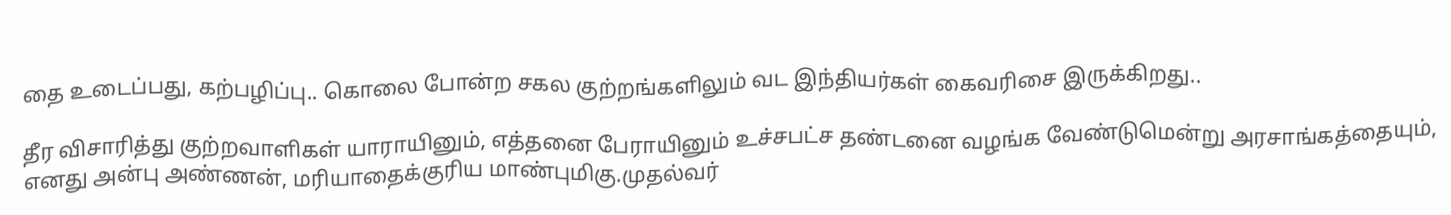தை உடைப்பது, கற்பழிப்பு.. கொலை போன்ற சகல குற்றங்களிலும் வட இந்தியர்கள் கைவரிசை இருக்கிறது..

தீர விசாரித்து குற்றவாளிகள் யாராயினும், எத்தனை பேராயினும் உச்சபட்ச தண்டனை வழங்க வேண்டுமென்று அரசாங்கத்தையும், எனது அன்பு அண்ணன், மரியாதைக்குரிய மாண்புமிகு.முதல்வர்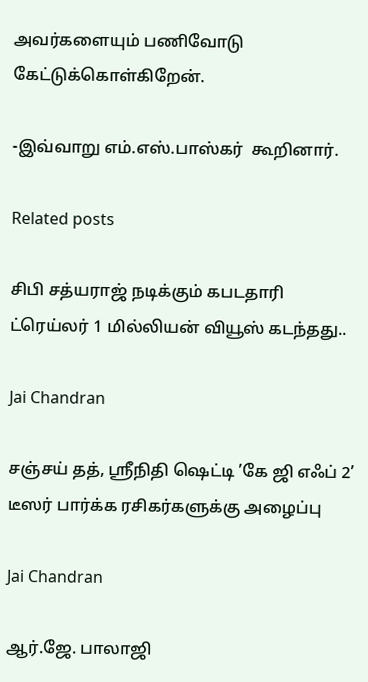அவர்களையும் பணிவோடு கேட்டுக்கொள்கிறேன்.

-இவ்வாறு எம்.எஸ்.பாஸ்கர்  கூறினார்.

Related posts

சிபி சத்யராஜ் நடிக்கும் கபடதாரி ட்ரெய்லர் 1 மில்லியன் வியூஸ் கடந்தது..

Jai Chandran

சஞ்சய் தத், ஸ்ரீநிதி ஷெட்டி ’கே ஜி எஃப் 2’ டீஸர் பார்க்க ரசிகர்களுக்கு அழைப்பு

Jai Chandran

ஆர்.ஜே. பாலாஜி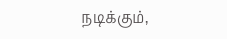நடிக்கும்,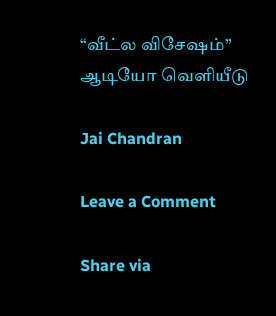“வீட்ல விசேஷம்” ஆடியோ வெளியீடு

Jai Chandran

Leave a Comment

Share via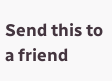Send this to a friend